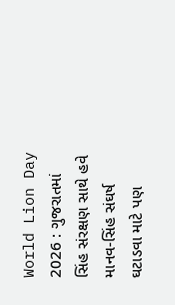World Lion Day 2026 : ગુજરાતમાં સિંહ સંરક્ષણ સાથે હવે માનવ-સિંહ સંઘર્ષ ઘટાડવા માટે પણ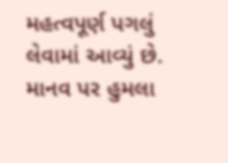મહત્વપૂર્ણ પગલું લેવામાં આવ્યું છે. માનવ પર હુમલા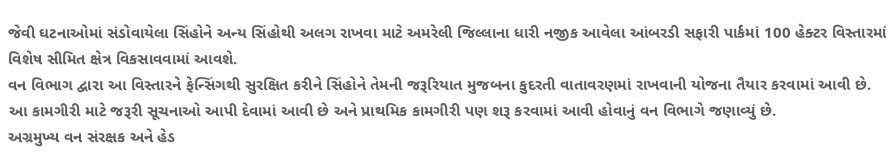જેવી ઘટનાઓમાં સંડોવાયેલા સિંહોને અન્ય સિંહોથી અલગ રાખવા માટે અમરેલી જિલ્લાના ધારી નજીક આવેલા આંબરડી સફારી પાર્કમાં 100 હેક્ટર વિસ્તારમાં વિશેષ સીમિત ક્ષેત્ર વિકસાવવામાં આવશે.
વન વિભાગ દ્વારા આ વિસ્તારને ફેન્સિંગથી સુરક્ષિત કરીને સિંહોને તેમની જરૂરિયાત મુજબના કુદરતી વાતાવરણમાં રાખવાની યોજના તૈયાર કરવામાં આવી છે. આ કામગીરી માટે જરૂરી સૂચનાઓ આપી દેવામાં આવી છે અને પ્રાથમિક કામગીરી પણ શરૂ કરવામાં આવી હોવાનું વન વિભાગે જણાવ્યું છે.
અગ્રમુખ્ય વન સંરક્ષક અને હેડ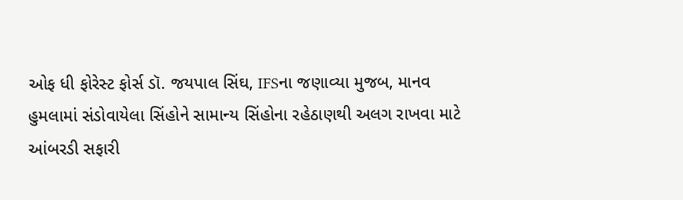ઓફ ધી ફોરેસ્ટ ફોર્સ ડૉ. જયપાલ સિંઘ, IFSના જણાવ્યા મુજબ, માનવ હુમલામાં સંડોવાયેલા સિંહોને સામાન્ય સિંહોના રહેઠાણથી અલગ રાખવા માટે આંબરડી સફારી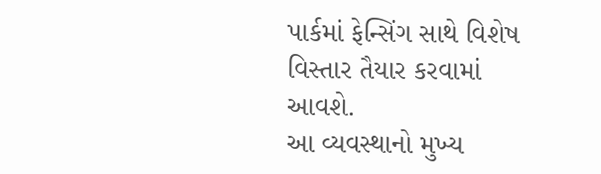પાર્કમાં ફેન્સિંગ સાથે વિશેષ વિસ્તાર તૈયાર કરવામાં આવશે.
આ વ્યવસ્થાનો મુખ્ય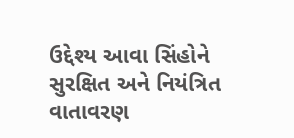ઉદ્દેશ્ય આવા સિંહોને સુરક્ષિત અને નિયંત્રિત વાતાવરણ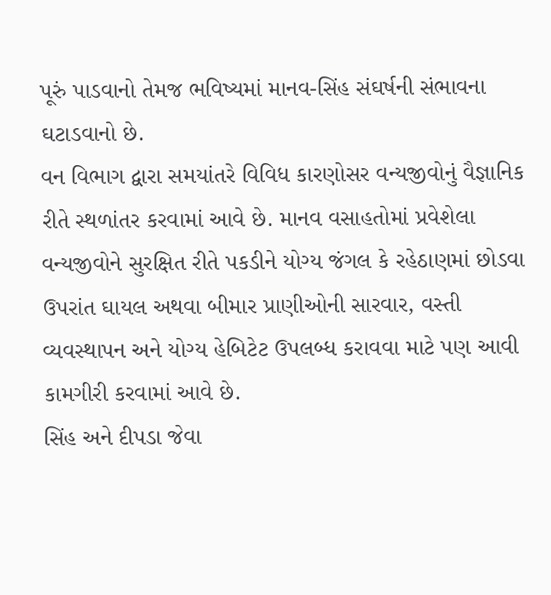પૂરું પાડવાનો તેમજ ભવિષ્યમાં માનવ-સિંહ સંઘર્ષની સંભાવના ઘટાડવાનો છે.
વન વિભાગ દ્વારા સમયાંતરે વિવિધ કારણોસર વન્યજીવોનું વૈજ્ઞાનિક રીતે સ્થળાંતર કરવામાં આવે છે. માનવ વસાહતોમાં પ્રવેશેલા વન્યજીવોને સુરક્ષિત રીતે પકડીને યોગ્ય જંગલ કે રહેઠાણમાં છોડવા ઉપરાંત ઘાયલ અથવા બીમાર પ્રાણીઓની સારવાર, વસ્તી વ્યવસ્થાપન અને યોગ્ય હેબિટેટ ઉપલબ્ધ કરાવવા માટે પણ આવી કામગીરી કરવામાં આવે છે.
સિંહ અને દીપડા જેવા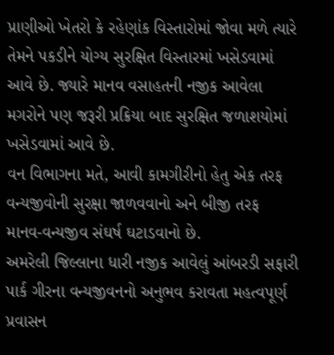પ્રાણીઓ ખેતરો કે રહેણાંક વિસ્તારોમાં જોવા મળે ત્યારે તેમને પકડીને યોગ્ય સુરક્ષિત વિસ્તારમાં ખસેડવામાં આવે છે. જ્યારે માનવ વસાહતની નજીક આવેલા મગરોને પણ જરૂરી પ્રક્રિયા બાદ સુરક્ષિત જળાશયોમાં ખસેડવામાં આવે છે.
વન વિભાગના મતે, આવી કામગીરીનો હેતુ એક તરફ વન્યજીવોની સુરક્ષા જાળવવાનો અને બીજી તરફ માનવ-વન્યજીવ સંઘર્ષ ઘટાડવાનો છે.
અમરેલી જિલ્લાના ધારી નજીક આવેલું આંબરડી સફારી પાર્ક ગીરના વન્યજીવનનો અનુભવ કરાવતા મહત્વપૂર્ણ પ્રવાસન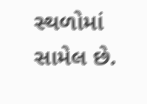સ્થળોમાં સામેલ છે.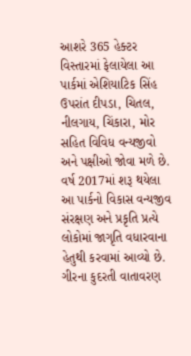આશરે 365 હેક્ટર વિસ્તારમાં ફેલાયેલા આ પાર્કમાં એશિયાટિક સિંહ ઉપરાંત દીપડા, ચિતલ, નીલગાય, ચિંકારા, મોર સહિત વિવિધ વન્યજીવો અને પક્ષીઓ જોવા મળે છે.
વર્ષ 2017માં શરૂ થયેલા આ પાર્કનો વિકાસ વન્યજીવ સંરક્ષણ અને પ્રકૃતિ પ્રત્યે લોકોમાં જાગૃતિ વધારવાના હેતુથી કરવામાં આવ્યો છે. ગીરના કુદરતી વાતાવરણ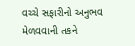વચ્ચે સફારીનો અનુભવ મેળવવાની તકને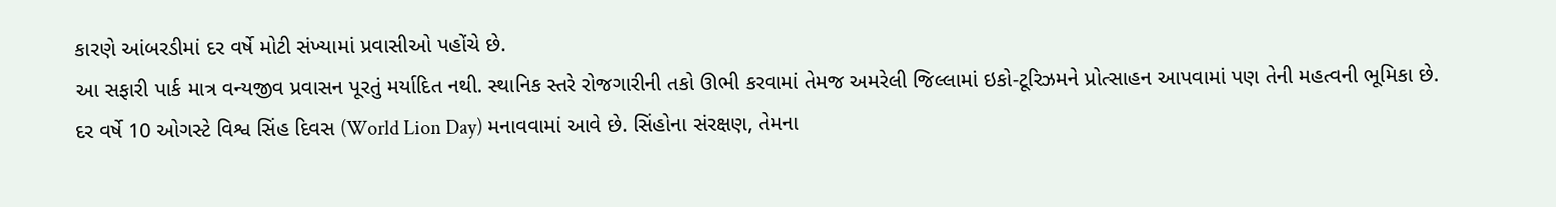કારણે આંબરડીમાં દર વર્ષે મોટી સંખ્યામાં પ્રવાસીઓ પહોંચે છે.
આ સફારી પાર્ક માત્ર વન્યજીવ પ્રવાસન પૂરતું મર્યાદિત નથી. સ્થાનિક સ્તરે રોજગારીની તકો ઊભી કરવામાં તેમજ અમરેલી જિલ્લામાં ઇકો-ટૂરિઝમને પ્રોત્સાહન આપવામાં પણ તેની મહત્વની ભૂમિકા છે.
દર વર્ષે 10 ઓગસ્ટે વિશ્વ સિંહ દિવસ (World Lion Day) મનાવવામાં આવે છે. સિંહોના સંરક્ષણ, તેમના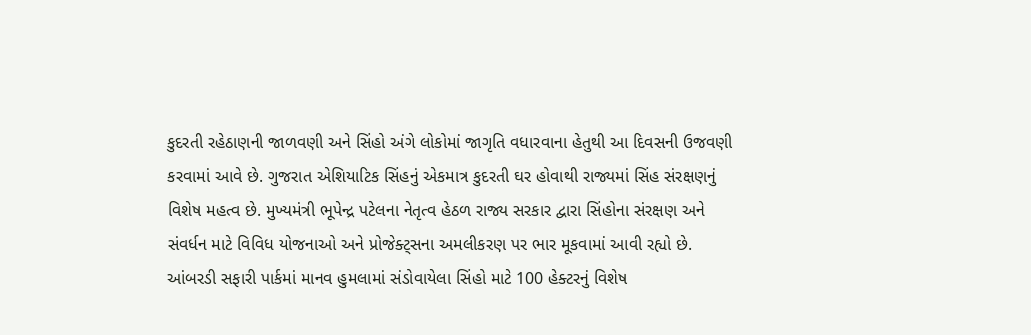કુદરતી રહેઠાણની જાળવણી અને સિંહો અંગે લોકોમાં જાગૃતિ વધારવાના હેતુથી આ દિવસની ઉજવણી કરવામાં આવે છે. ગુજરાત એશિયાટિક સિંહનું એકમાત્ર કુદરતી ઘર હોવાથી રાજ્યમાં સિંહ સંરક્ષણનું વિશેષ મહત્વ છે. મુખ્યમંત્રી ભૂપેન્દ્ર પટેલના નેતૃત્વ હેઠળ રાજ્ય સરકાર દ્વારા સિંહોના સંરક્ષણ અને સંવર્ધન માટે વિવિધ યોજનાઓ અને પ્રોજેક્ટ્સના અમલીકરણ પર ભાર મૂકવામાં આવી રહ્યો છે.
આંબરડી સફારી પાર્કમાં માનવ હુમલામાં સંડોવાયેલા સિંહો માટે 100 હેક્ટરનું વિશેષ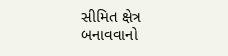સીમિત ક્ષેત્ર બનાવવાનો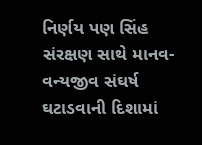નિર્ણય પણ સિંહ સંરક્ષણ સાથે માનવ-વન્યજીવ સંઘર્ષ ઘટાડવાની દિશામાં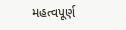મહત્વપૂર્ણ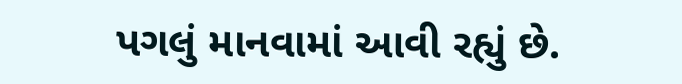પગલું માનવામાં આવી રહ્યું છે.